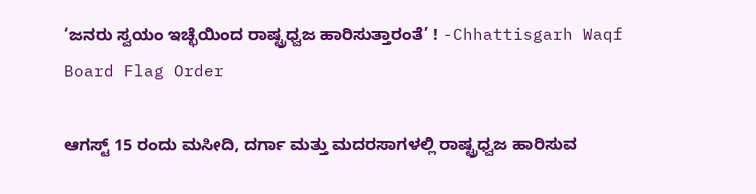‘ಜನರು ಸ್ವಯಂ ಇಚ್ಛೆಯಿಂದ ರಾಷ್ಟ್ರಧ್ವಜ ಹಾರಿಸುತ್ತಾರಂತೆ’ ! -Chhattisgarh Waqf Board Flag Order

ಆಗಸ್ಟ್ 15 ರಂದು ಮಸೀದಿ, ದರ್ಗಾ ಮತ್ತು ಮದರಸಾಗಳಲ್ಲಿ ರಾಷ್ಟ್ರಧ್ವಜ ಹಾರಿಸುವ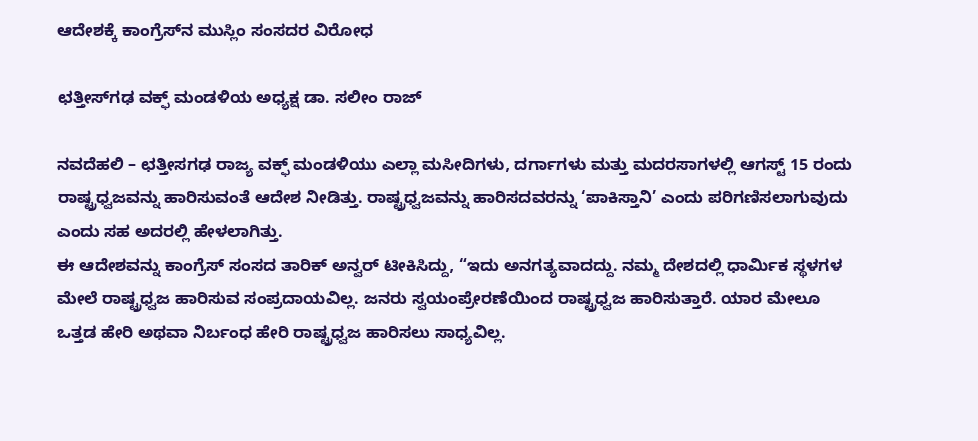ಆದೇಶಕ್ಕೆ ಕಾಂಗ್ರೆಸ್‌ನ ಮುಸ್ಲಿಂ ಸಂಸದರ ವಿರೋಧ

ಛತ್ತೀಸ್‌ಗಢ ವಕ್ಫ್ ಮಂಡಳಿಯ ಅಧ್ಯಕ್ಷ ಡಾ. ಸಲೀಂ ರಾಜ್

ನವದೆಹಲಿ – ಛತ್ತೀಸಗಢ ರಾಜ್ಯ ವಕ್ಫ್ ಮಂಡಳಿಯು ಎಲ್ಲಾ ಮಸೀದಿಗಳು, ದರ್ಗಾಗಳು ಮತ್ತು ಮದರಸಾಗಳಲ್ಲಿ ಆಗಸ್ಟ್ 15 ರಂದು ರಾಷ್ಟ್ರಧ್ವಜವನ್ನು ಹಾರಿಸುವಂತೆ ಆದೇಶ ನೀಡಿತ್ತು. ರಾಷ್ಟ್ರಧ್ವಜವನ್ನು ಹಾರಿಸದವರನ್ನು ‘ಪಾಕಿಸ್ತಾನಿ’ ಎಂದು ಪರಿಗಣಿಸಲಾಗುವುದು ಎಂದು ಸಹ ಅದರಲ್ಲಿ ಹೇಳಲಾಗಿತ್ತು.
ಈ ಆದೇಶವನ್ನು ಕಾಂಗ್ರೆಸ್ ಸಂಸದ ತಾರಿಕ್ ಅನ್ವರ್ ಟೀಕಿಸಿದ್ದು, “ಇದು ಅನಗತ್ಯವಾದದ್ದು. ನಮ್ಮ ದೇಶದಲ್ಲಿ ಧಾರ್ಮಿಕ ಸ್ಥಳಗಳ ಮೇಲೆ ರಾಷ್ಟ್ರಧ್ವಜ ಹಾರಿಸುವ ಸಂಪ್ರದಾಯವಿಲ್ಲ. ಜನರು ಸ್ವಯಂಪ್ರೇರಣೆಯಿಂದ ರಾಷ್ಟ್ರಧ್ವಜ ಹಾರಿಸುತ್ತಾರೆ. ಯಾರ ಮೇಲೂ ಒತ್ತಡ ಹೇರಿ ಅಥವಾ ನಿರ್ಬಂಧ ಹೇರಿ ರಾಷ್ಟ್ರಧ್ವಜ ಹಾರಿಸಲು ಸಾಧ್ಯವಿಲ್ಲ.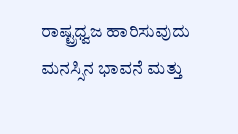ರಾಷ್ಟ್ರಧ್ವಜ ಹಾರಿಸುವುದು ಮನಸ್ಸಿನ ಭಾವನೆ ಮತ್ತು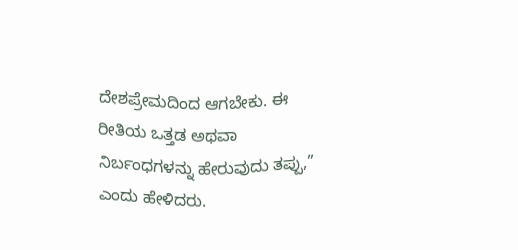ದೇಶಪ್ರೇಮದಿಂದ ಆಗಬೇಕು. ಈ ರೀತಿಯ ಒತ್ತಡ ಅಥವಾ ನಿರ್ಬಂಧಗಳನ್ನು ಹೇರುವುದು ತಪ್ಪು,” ಎಂದು ಹೇಳಿದರು.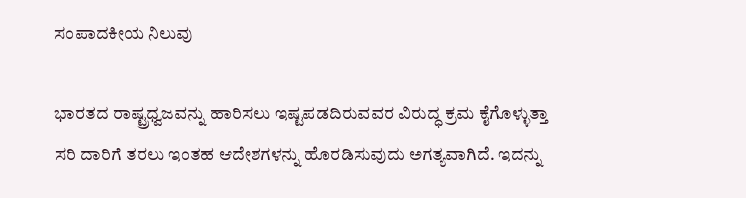ಸಂಪಾದಕೀಯ ನಿಲುವು

ಭಾರತದ ರಾಷ್ಟ್ರಧ್ವಜವನ್ನು ಹಾರಿಸಲು ಇಷ್ಟಪಡದಿರುವವರ ವಿರುದ್ಧ ಕ್ರಮ ಕೈಗೊಳ್ಳುತ್ತಾ ಸರಿ ದಾರಿಗೆ ತರಲು ಇಂತಹ ಆದೇಶಗಳನ್ನು ಹೊರಡಿಸುವುದು ಅಗತ್ಯವಾಗಿದೆ. ಇದನ್ನು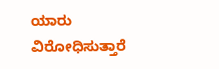ಯಾರು ವಿರೋಧಿಸುತ್ತಾರೆ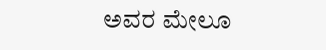ಅವರ ಮೇಲೂ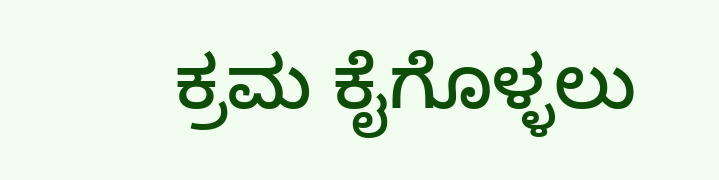ಕ್ರಮ ಕೈಗೊಳ್ಳಲು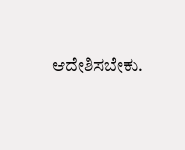ಆದೇಶಿಸಬೇಕು.